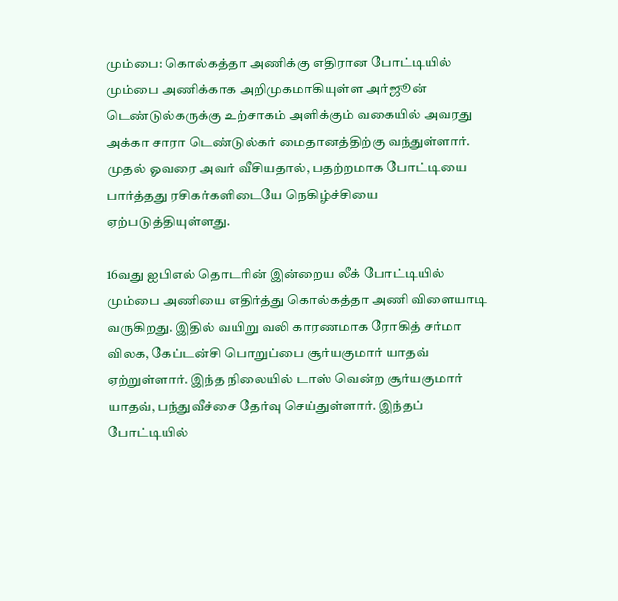மும்பை: கொல்கத்தா அணிக்கு எதிரான போட்டியில் மும்பை அணிக்காக அறிமுகமாகியுள்ள அர்ஜூன் டெண்டுல்கருக்கு உற்சாகம் அளிக்கும் வகையில் அவரது அக்கா சாரா டெண்டுல்கர் மைதானத்திற்கு வந்துள்ளார். முதல் ஓவரை அவர் வீசியதால், பதற்றமாக போட்டியை பார்த்தது ரசிகர்களிடையே நெகிழ்ச்சியை ஏற்படுத்தியுள்ளது.

16வது ஐபிஎல் தொடரின் இன்றைய லீக் போட்டியில் மும்பை அணியை எதிர்த்து கொல்கத்தா அணி விளையாடி வருகிறது. இதில் வயிறு வலி காரணமாக ரோகித் சர்மா விலக, கேப்டன்சி பொறுப்பை சூர்யகுமார் யாதவ் ஏற்றுள்ளார். இந்த நிலையில் டாஸ் வென்ற சூர்யகுமார் யாதவ், பந்துவீச்சை தேர்வு செய்துள்ளார். இந்தப் போட்டியில்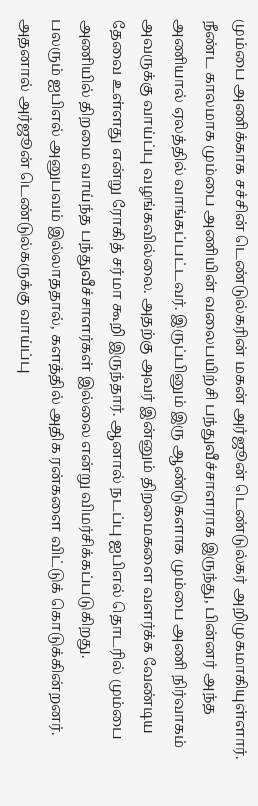மும்பை அணிக்காக சச்சின் டெண்டுல்கரின் மகன் அர்ஜூன் டெண்டுல்கர் அறிமுகமாகியுள்ளார்.
நீண்ட காலமாக மும்பை அணியின் வலைபயிற்சி பந்துவீச்சாளராக இருந்து, பின்னர் அந்த அணியால் ஏலத்தில் வாங்கப்பட்டவர். இருப்பினும் இரு ஆண்டுகளாக மும்பை அணி நிர்வாகம் அவருக்கு வாய்ப்பு வழங்கவில்லை. அதற்கு அவர் இன்னும் திறமைகளை வளர்க்க வேண்டிய தேவை உள்ளது என்று ரோகித் சர்மா கூறி இருந்தார். ஆனால் நடப்பு ஐபிஎல் தொடரில் மும்பை அணியில் திறமை வாய்ந்த பந்துவீச்சாளர்கள் இல்லை என்று விமர்சிக்கப்படுகிறது.
பலரும் ஐபிஎல் அனுபவம் இல்லாததால், களத்தில் அதிக ரன்களை விட்டுக் கொடுக்கின்றனர். அதனால் அர்ஜூன் டெண்டுல்கருக்கு வாய்ப்பு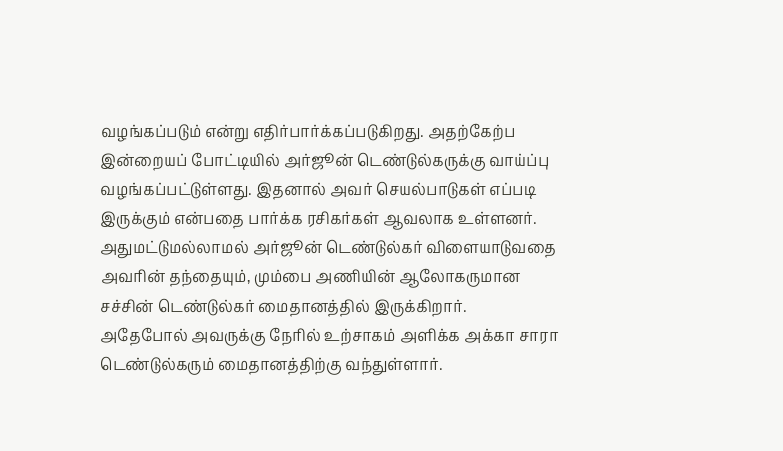வழங்கப்படும் என்று எதிர்பார்க்கப்படுகிறது. அதற்கேற்ப இன்றையப் போட்டியில் அர்ஜூன் டெண்டுல்கருக்கு வாய்ப்பு வழங்கப்பட்டுள்ளது. இதனால் அவர் செயல்பாடுகள் எப்படி இருக்கும் என்பதை பார்க்க ரசிகர்கள் ஆவலாக உள்ளனர். அதுமட்டுமல்லாமல் அர்ஜூன் டெண்டுல்கர் விளையாடுவதை அவரின் தந்தையும், மும்பை அணியின் ஆலோகருமான சச்சின் டெண்டுல்கர் மைதானத்தில் இருக்கிறார்.
அதேபோல் அவருக்கு நேரில் உற்சாகம் அளிக்க அக்கா சாரா டெண்டுல்கரும் மைதானத்திற்கு வந்துள்ளார்.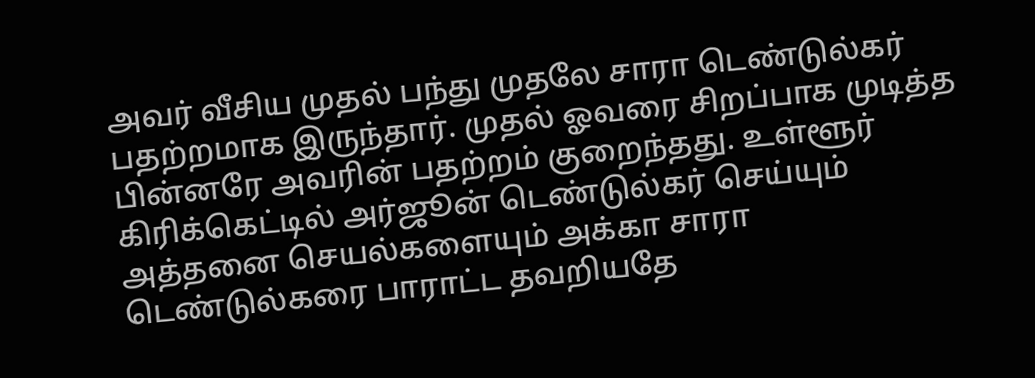அவர் வீசிய முதல் பந்து முதலே சாரா டெண்டுல்கர் பதற்றமாக இருந்தார். முதல் ஓவரை சிறப்பாக முடித்த பின்னரே அவரின் பதற்றம் குறைந்தது. உள்ளூர் கிரிக்கெட்டில் அர்ஜூன் டெண்டுல்கர் செய்யும் அத்தனை செயல்களையும் அக்கா சாரா டெண்டுல்கரை பாராட்ட தவறியதே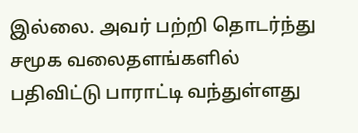இல்லை. அவர் பற்றி தொடர்ந்து சமூக வலைதளங்களில் பதிவிட்டு பாராட்டி வந்துள்ளது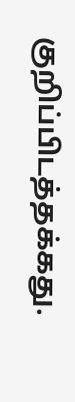குறிப்பிடத்தக்கது.